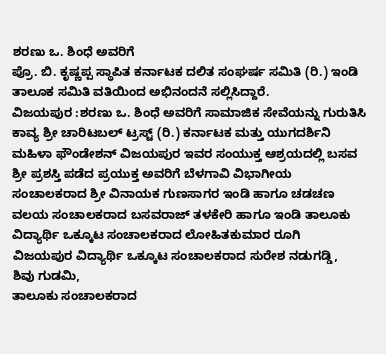ಶರಣು ಒ. ಶಿಂಧೆ ಅವರಿಗೆ
ಪ್ರೊ. ಬಿ. ಕೃಷ್ಣಪ್ಪ ಸ್ಥಾಪಿತ ಕರ್ನಾಟಕ ದಲಿತ ಸಂಘರ್ಷ ಸಮಿತಿ (ರಿ.) ಇಂಡಿ ತಾಲೂಕ ಸಮಿತಿ ವತಿಯಿಂದ ಅಭಿನಂದನೆ ಸಲ್ಲಿಸಿದ್ದಾರೆ.
ವಿಜಯಪುರ :ಶರಣು ಒ. ಶಿಂಧೆ ಅವರಿಗೆ ಸಾಮಾಜಿಕ ಸೇವೆಯನ್ನು ಗುರುತಿಸಿ ಕಾವ್ಯ ಶ್ರೀ ಚಾರಿಟಬಲ್ ಟ್ರಸ್ಟ್ (ರಿ.) ಕರ್ನಾಟಕ ಮತ್ತು ಯುಗದರ್ಶಿನಿ ಮಹಿಳಾ ಫೌಂಡೇಶನ್ ವಿಜಯಪುರ ಇವರ ಸಂಯುಕ್ತ ಆಶ್ರಯದಲ್ಲಿ ಬಸವ ಶ್ರೀ ಪ್ರಶಸ್ತಿ ಪಡೆದ ಪ್ರಯುಕ್ತ ಅವರಿಗೆ ಬೆಳಗಾವಿ ವಿಭಾಗೀಯ ಸಂಚಾಲಕರಾದ ಶ್ರೀ ವಿನಾಯಕ ಗುಣಸಾಗರ ಇಂಡಿ ಹಾಗೂ ಚಡಚಣ ವಲಯ ಸಂಚಾಲಕರಾದ ಬಸವರಾಜ್ ತಳಕೇರಿ ಹಾಗೂ ಇಂಡಿ ತಾಲೂಕು ವಿದ್ಯಾರ್ಥಿ ಒಕ್ಕೂಟ ಸಂಚಾಲಕರಾದ ಲೋಹಿತಕುಮಾರ ರೂಗಿ
ವಿಜಯಪುರ ವಿದ್ಯಾರ್ಥಿ ಒಕ್ಕೂಟ ಸಂಚಾಲಕರಾದ ಸುರೇಶ ನಡುಗಡ್ಡಿ,
ಶಿವು ಗುಡಮಿ,
ತಾಲೂಕು ಸಂಚಾಲಕರಾದ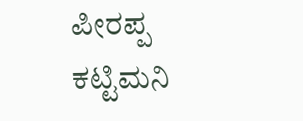ಪೀರಪ್ಪ ಕಟ್ಟಿಮನಿ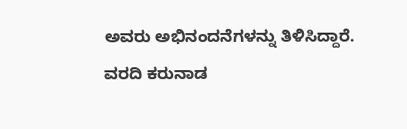ಅವರು ಅಭಿನಂದನೆಗಳನ್ನು ತಿಳಿಸಿದ್ದಾರೆ.
ವರದಿ ಕರುನಾಡ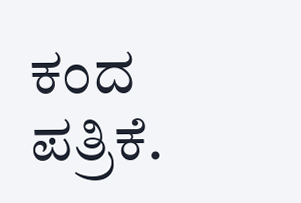ಕಂದ ಪತ್ರಿಕೆ.